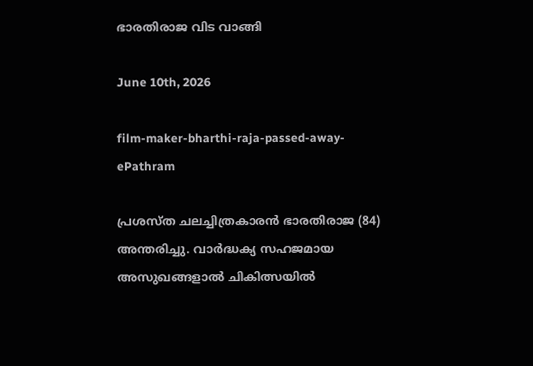ഭാരതിരാജ വിട വാങ്ങി

June 10th, 2026

film-maker-bharthi-raja-passed-away-ePathram

പ്രശസ്ത ചലച്ചിത്രകാരൻ ഭാരതിരാജ (84) അന്തരിച്ചു. വാർദ്ധക്യ സഹജമായ അസുഖങ്ങളാൽ ചികിത്സയിൽ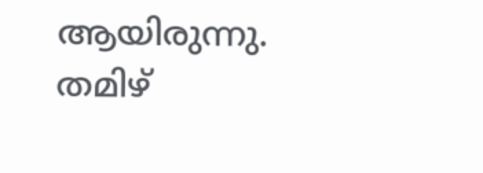ആയിരുന്നു. തമിഴ്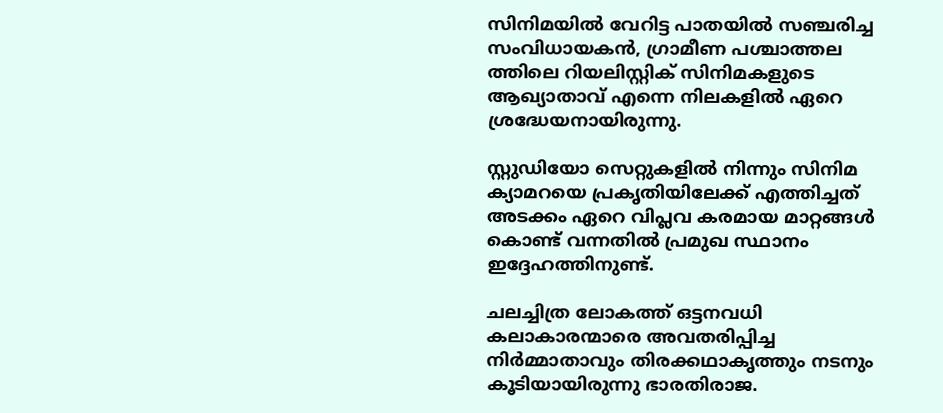സിനിമയിൽ വേറിട്ട പാതയിൽ സഞ്ചരിച്ച സംവിധായകൻ, ഗ്രാമീണ പശ്ചാത്തല ത്തിലെ റിയലിസ്റ്റിക് സിനിമകളുടെ ആഖ്യാതാവ് എന്നെ നിലകളിൽ ഏറെ ശ്രദ്ധേയനായിരുന്നു.

സ്റ്റുഡിയോ സെറ്റുകളിൽ നിന്നും സിനിമ ക്യാമറയെ പ്രകൃതിയിലേക്ക് എത്തിച്ചത് അടക്കം ഏറെ വിപ്ലവ കരമായ മാറ്റങ്ങൾ കൊണ്ട് വന്നതിൽ പ്രമുഖ സ്ഥാനം ഇദ്ദേഹത്തിനുണ്ട്.

ചലച്ചിത്ര ലോകത്ത് ഒട്ടനവധി കലാകാരന്മാരെ അവതരിപ്പിച്ച നിർമ്മാതാവും തിരക്കഥാകൃത്തും നടനും കൂടിയായിരുന്നു ഭാരതിരാജ.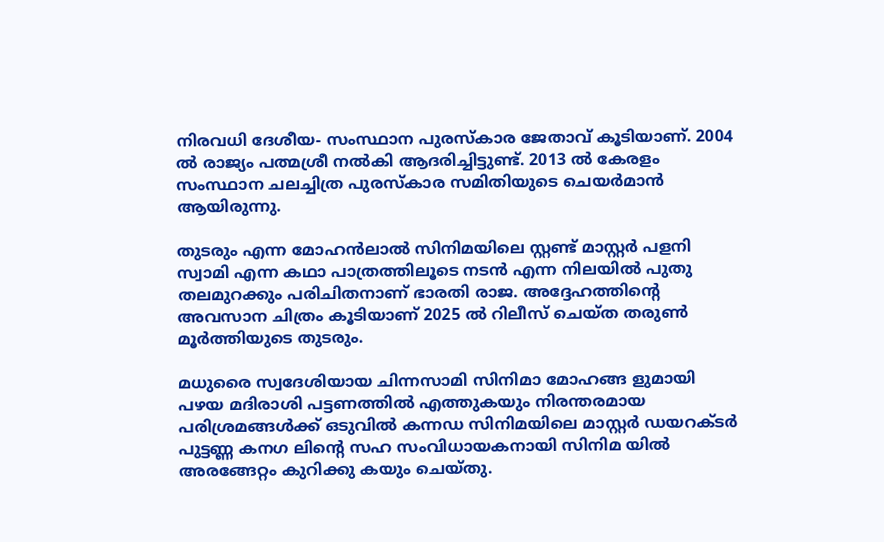നിരവധി ദേശീയ- സംസ്ഥാന പുരസ്‌കാര ജേതാവ് കൂടിയാണ്. 2004 ൽ രാജ്യം പത്മശ്രീ നൽകി ആദരിച്ചിട്ടുണ്ട്. 2013 ൽ കേരളം സംസ്ഥാന ചലച്ചിത്ര പുരസ്‌കാര സമിതിയുടെ ചെയർമാൻ ആയിരുന്നു.

തുടരും എന്ന മോഹൻലാൽ സിനിമയിലെ സ്റ്റണ്ട് മാസ്റ്റർ പളനി സ്വാമി എന്ന കഥാ പാത്രത്തിലൂടെ നടൻ എന്ന നിലയിൽ പുതു തലമുറക്കും പരിചിതനാണ് ഭാരതി രാജ. അദ്ദേഹത്തിന്റെ അവസാന ചിത്രം കൂടിയാണ് 2025 ൽ റിലീസ് ചെയ്ത തരുൺ മൂർത്തിയുടെ തുടരും.

മധുരൈ സ്വദേശിയായ ചിന്നസാമി സിനിമാ മോഹങ്ങ ളുമായി പഴയ മദിരാശി പട്ടണത്തിൽ എത്തുകയും നിരന്തരമായ പരിശ്രമങ്ങൾക്ക് ഒടുവിൽ കന്നഡ സിനിമയിലെ മാസ്റ്റർ ഡയറക്ടർ പുട്ടണ്ണ കനഗ ലിന്റെ സഹ സംവിധായകനായി സിനിമ യിൽ അരങ്ങേറ്റം കുറിക്കു കയും ചെയ്തു.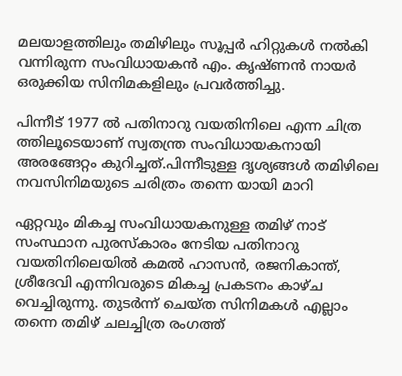മലയാളത്തിലും തമിഴിലും സൂപ്പർ ഹിറ്റുകൾ നൽകി വന്നിരുന്ന സംവിധായകൻ എം. കൃഷ്ണൻ നായർ ഒരുക്കിയ സിനിമകളിലും പ്രവർത്തിച്ചു.

പിന്നീട് 1977 ൽ പതിനാറു വയതിനിലെ എന്ന ചിത്ര ത്തിലൂടെയാണ് സ്വതന്ത്ര സംവിധായകനായി അരങ്ങേറ്റം കുറിച്ചത്.പിന്നീടുള്ള ദൃശ്യങ്ങൾ തമിഴിലെ നവസിനിമയുടെ ചരിത്രം തന്നെ യായി മാറി

ഏറ്റവും മികച്ച സംവിധായകനുള്ള തമിഴ്‌ നാട് സംസ്ഥാന പുരസ്കാരം നേടിയ പതിനാറു വയതിനിലെയിൽ കമൽ ഹാസൻ, രജനികാന്ത്, ശ്രീദേവി എന്നിവരുടെ മികച്ച പ്രകടനം കാഴ്ച വെച്ചിരുന്നു. തുടർന്ന് ചെയ്ത സിനിമകൾ എല്ലാം തന്നെ തമിഴ് ചലച്ചിത്ര രംഗത്ത്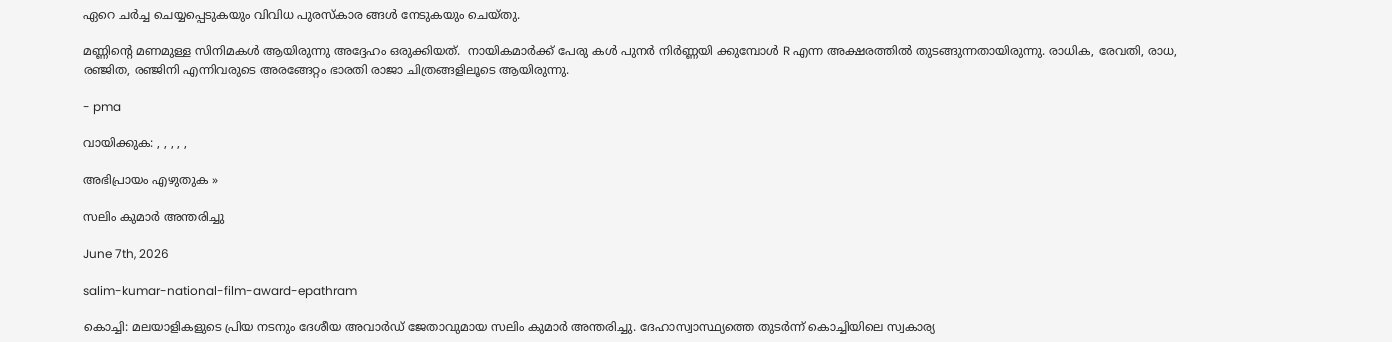ഏറെ ചർച്ച ചെയ്യപ്പെടുകയും വിവിധ പുരസ്കാര ങ്ങൾ നേടുകയും ചെയ്തു.

മണ്ണിന്റെ മണമുള്ള സിനിമകൾ ആയിരുന്നു അദ്ദേഹം ഒരുക്കിയത്.  നായികമാർക്ക് പേരു കൾ പുനർ നിർണ്ണയി ക്കുമ്പോൾ R എന്ന അക്ഷരത്തിൽ തുടങ്ങുന്നതായിരുന്നു. രാധിക, രേവതി, രാധ, രഞ്ജിത, രഞ്ജിനി എന്നിവരുടെ അരങ്ങേറ്റം ഭാരതി രാജാ ചിത്രങ്ങളിലൂടെ ആയിരുന്നു.

- pma

വായിക്കുക: , , , , ,

അഭിപ്രായം എഴുതുക »

സലിം കുമാർ അന്തരിച്ചു

June 7th, 2026

salim-kumar-national-film-award-epathram

കൊച്ചി: മലയാളികളുടെ പ്രിയ നടനും ദേശീയ അവാർഡ് ജേതാവുമായ സലിം കുമാർ അന്തരിച്ചു. ദേഹാസ്വാസ്ഥ്യത്തെ തുടർന്ന് കൊച്ചിയിലെ സ്വകാര്യ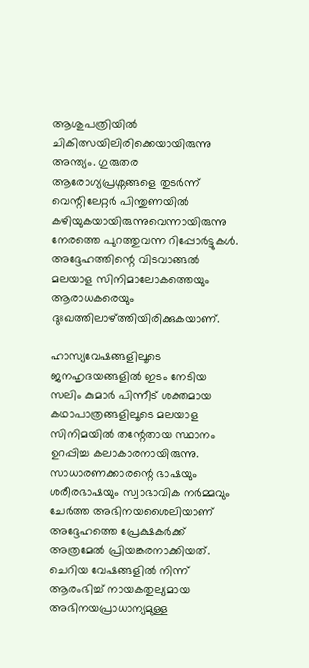ആശുപത്രിയിൽ ചികിത്സയിലിരിക്കെയായിരുന്നു അന്ത്യം. ഗുരുതര ആരോഗ്യപ്രശ്നങ്ങളെ തുടർന്ന് വെന്റിലേറ്റർ പിന്തുണയിൽ കഴിയുകയായിരുന്നുവെന്നായിരുന്നു നേരത്തെ പുറത്തുവന്ന റിപ്പോർട്ടുകൾ. അദ്ദേഹത്തിന്റെ വിടവാങ്ങൽ മലയാള സിനിമാലോകത്തെയും ആരാധകരെയും ദുഃഖത്തിലാഴ്ത്തിയിരിക്കുകയാണ്.

ഹാസ്യവേഷങ്ങളിലൂടെ ജനഹൃദയങ്ങളിൽ ഇടം നേടിയ സലിം കുമാർ പിന്നീട് ശക്തമായ കഥാപാത്രങ്ങളിലൂടെ മലയാള സിനിമയിൽ തന്റേതായ സ്ഥാനം ഉറപ്പിച്ച കലാകാരനായിരുന്നു. സാധാരണക്കാരന്റെ ഭാഷയും ശരീരഭാഷയും സ്വാഭാവിക നർമ്മവും ചേർത്ത അഭിനയശൈലിയാണ് അദ്ദേഹത്തെ പ്രേക്ഷകർക്ക് അത്രമേൽ പ്രിയങ്കരനാക്കിയത്. ചെറിയ വേഷങ്ങളിൽ നിന്ന് ആരംഭിച്ച് നായകതുല്യമായ അഭിനയപ്രാധാന്യമുള്ള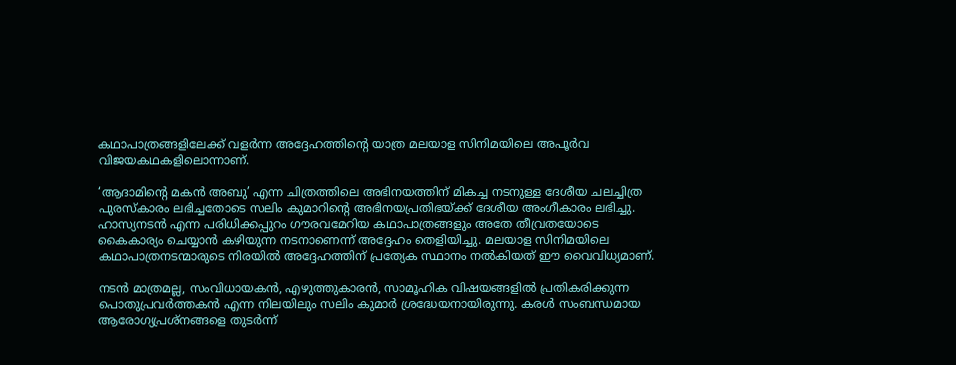കഥാപാത്രങ്ങളിലേക്ക് വളർന്ന അദ്ദേഹത്തിന്റെ യാത്ര മലയാള സിനിമയിലെ അപൂർവ വിജയകഥകളിലൊന്നാണ്.

‘ആദാമിന്റെ മകൻ അബു’ എന്ന ചിത്രത്തിലെ അഭിനയത്തിന് മികച്ച നടനുള്ള ദേശീയ ചലച്ചിത്ര പുരസ്കാരം ലഭിച്ചതോടെ സലിം കുമാറിന്റെ അഭിനയപ്രതിഭയ്ക്ക് ദേശീയ അംഗീകാരം ലഭിച്ചു. ഹാസ്യനടൻ എന്ന പരിധിക്കപ്പുറം ഗൗരവമേറിയ കഥാപാത്രങ്ങളും അതേ തീവ്രതയോടെ കൈകാര്യം ചെയ്യാൻ കഴിയുന്ന നടനാണെന്ന് അദ്ദേഹം തെളിയിച്ചു. മലയാള സിനിമയിലെ കഥാപാത്രനടന്മാരുടെ നിരയിൽ അദ്ദേഹത്തിന് പ്രത്യേക സ്ഥാനം നൽകിയത് ഈ വൈവിധ്യമാണ്.

നടൻ മാത്രമല്ല, സംവിധായകൻ, എഴുത്തുകാരൻ, സാമൂഹിക വിഷയങ്ങളിൽ പ്രതികരിക്കുന്ന പൊതുപ്രവർത്തകൻ എന്ന നിലയിലും സലിം കുമാർ ശ്രദ്ധേയനായിരുന്നു. കരൾ സംബന്ധമായ ആരോഗ്യപ്രശ്നങ്ങളെ തുടർന്ന്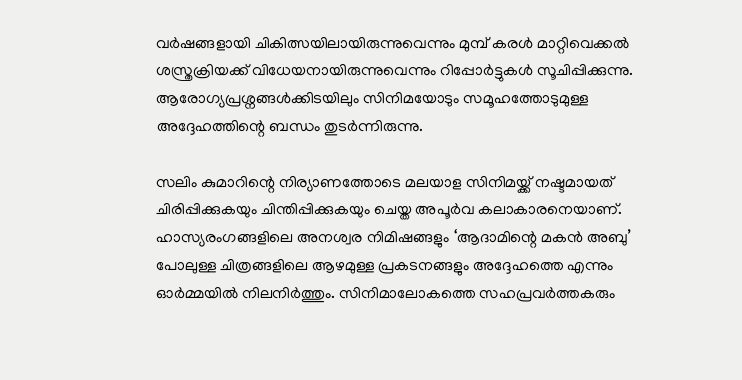വർഷങ്ങളായി ചികിത്സയിലായിരുന്നുവെന്നും മുമ്പ് കരൾ മാറ്റിവെക്കൽ ശസ്ത്രക്രിയക്ക് വിധേയനായിരുന്നുവെന്നും റിപ്പോർട്ടുകൾ സൂചിപ്പിക്കുന്നു. ആരോഗ്യപ്രശ്നങ്ങൾക്കിടയിലും സിനിമയോടും സമൂഹത്തോടുമുള്ള അദ്ദേഹത്തിന്റെ ബന്ധം തുടർന്നിരുന്നു.

സലിം കുമാറിന്റെ നിര്യാണത്തോടെ മലയാള സിനിമയ്ക്ക് നഷ്ടമായത് ചിരിപ്പിക്കുകയും ചിന്തിപ്പിക്കുകയും ചെയ്ത അപൂർവ കലാകാരനെയാണ്. ഹാസ്യരംഗങ്ങളിലെ അനശ്വര നിമിഷങ്ങളും ‘ആദാമിന്റെ മകൻ അബു’ പോലുള്ള ചിത്രങ്ങളിലെ ആഴമുള്ള പ്രകടനങ്ങളും അദ്ദേഹത്തെ എന്നും ഓർമ്മയിൽ നിലനിർത്തും. സിനിമാലോകത്തെ സഹപ്രവർത്തകരും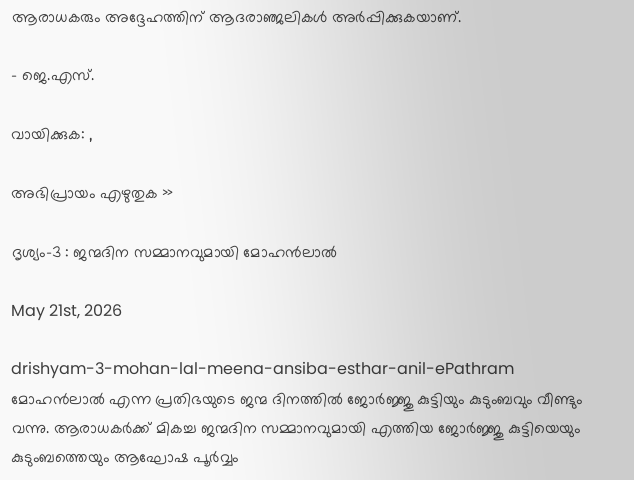ആരാധകരും അദ്ദേഹത്തിന് ആദരാഞ്ജലികൾ അർപ്പിക്കുകയാണ്.

- ജെ.എസ്.

വായിക്കുക: ,

അഭിപ്രായം എഴുതുക »

ദൃശ്യം-3 : ജന്മദിന സമ്മാനവുമായി മോഹൻലാൽ

May 21st, 2026

drishyam-3-mohan-lal-meena-ansiba-esthar-anil-ePathram
മോഹൻലാൽ എന്ന പ്രതിഭയുടെ ജന്മ ദിനത്തിൽ ജോർജ്ജു കുട്ടിയും കുടുംബവും വീണ്ടും വന്നു. ആരാധകർക്ക് മികച്ച ജന്മദിന സമ്മാനവുമായി എത്തിയ ജോർജ്ജു കുട്ടിയെയും കുടുംബത്തെയും ആഘോഷ പൂർവ്വം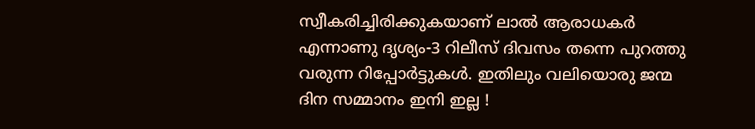സ്വീകരിച്ചിരിക്കുകയാണ് ലാൽ ആരാധകർ എന്നാണു ദൃശ്യം-3 റിലീസ് ദിവസം തന്നെ പുറത്തു വരുന്ന റിപ്പോർട്ടുകൾ. ഇതിലും വലിയൊരു ജന്മ ദിന സമ്മാനം ഇനി ഇല്ല !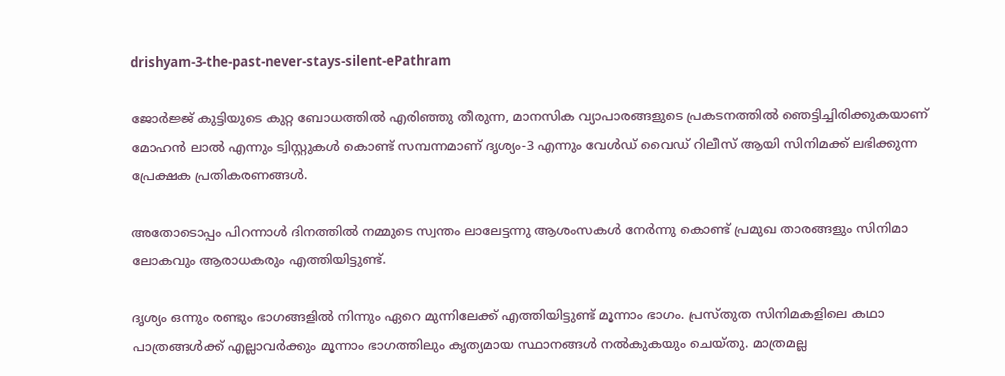drishyam-3-the-past-never-stays-silent-ePathram

ജോർജ്ജ് കുട്ടിയുടെ കുറ്റ ബോധത്തിൽ എരിഞ്ഞു തീരുന്ന, മാനസിക വ്യാപാരങ്ങളുടെ പ്രകടനത്തിൽ ഞെട്ടിച്ചിരിക്കുകയാണ് മോഹൻ ലാൽ എന്നും ട്വിസ്റ്റുകൾ കൊണ്ട് സമ്പന്നമാണ് ദൃശ്യം-3 എന്നും വേൾഡ് വൈഡ് റിലീസ് ആയി സിനിമക്ക് ലഭിക്കുന്ന പ്രേക്ഷക പ്രതികരണങ്ങൾ.

അതോടൊപ്പം പിറന്നാൾ ദിനത്തിൽ നമ്മുടെ സ്വന്തം ലാലേട്ടന്നു ആശംസകൾ നേർന്നു കൊണ്ട് പ്രമുഖ താരങ്ങളും സിനിമാ ലോകവും ആരാധകരും എത്തിയിട്ടുണ്ട്.

ദൃശ്യം ഒന്നും രണ്ടും ഭാഗങ്ങളിൽ നിന്നും ഏറെ മുന്നിലേക്ക് എത്തിയിട്ടുണ്ട് മൂന്നാം ഭാഗം. പ്രസ്തുത സിനിമകളിലെ കഥാ പാത്രങ്ങൾക്ക് എല്ലാവർക്കും മൂന്നാം ഭാഗത്തിലും കൃത്യമായ സ്ഥാനങ്ങൾ നൽകുകയും ചെയ്തു. മാത്രമല്ല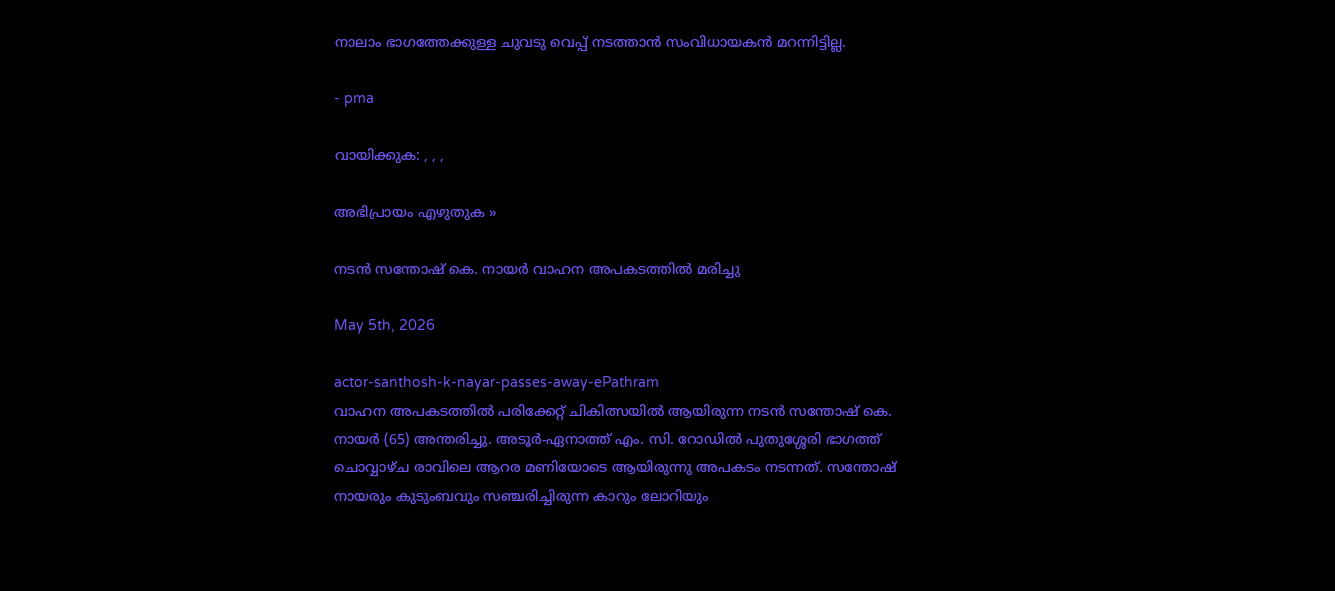നാലാം ഭാഗത്തേക്കുള്ള ചുവടു വെപ്പ് നടത്താൻ സംവിധായകൻ മറന്നിട്ടില്ല.

- pma

വായിക്കുക: , , ,

അഭിപ്രായം എഴുതുക »

നടന്‍ സന്തോഷ് കെ. നായര്‍ വാഹന അപകടത്തില്‍ മരിച്ചു

May 5th, 2026

actor-santhosh-k-nayar-passes-away-ePathram
വാഹന അപകടത്തില്‍ പരിക്കേറ്റ് ചികിത്സയിൽ ആയിരുന്ന നടൻ സന്തോഷ് കെ. നായര്‍ (65) അന്തരിച്ചു. അടൂർ-ഏനാത്ത് എം. സി. റോഡിൽ പുതുശ്ശേരി ഭാഗത്ത് ചൊവ്വാഴ്ച രാവിലെ ആറര മണിയോടെ ആയിരുന്നു അപകടം നടന്നത്. സന്തോഷ് നായരും കുടുംബവും സഞ്ചരിച്ചിരുന്ന കാറും ലോറിയും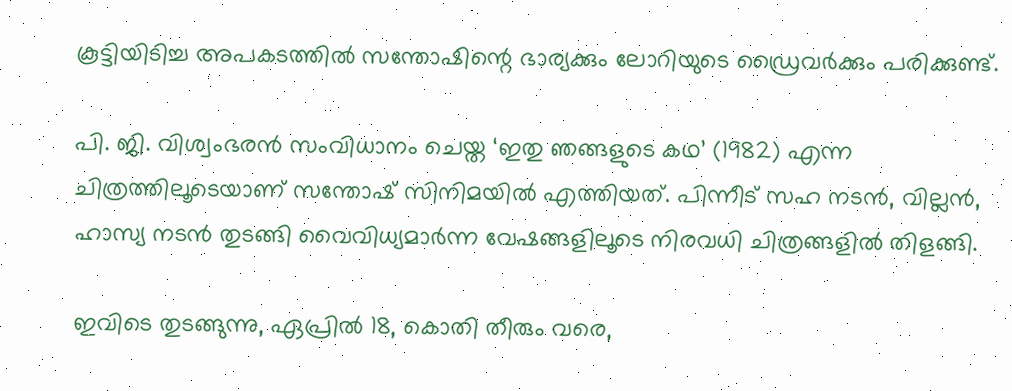കൂട്ടിയിടിച്ച അപകടത്തില്‍ സന്തോഷിന്റെ ഭാര്യക്കും ലോറിയുടെ ഡ്രൈവര്‍ക്കും പരിക്കുണ്ട്.

പി. ജി. വിശ്വംഭരൻ സംവിധാനം ചെയ്ത ‘ഇതു ഞങ്ങളുടെ കഥ’ (1982) എന്ന ചിത്രത്തിലൂടെയാണ് സന്തോഷ് സിനിമയിൽ എത്തിയത്. പിന്നീട് സഹ നടൻ, വില്ലൻ, ഹാസ്യ നടൻ തുടങ്ങി വൈവിധ്യമാർന്ന വേഷങ്ങളിലൂടെ നിരവധി ചിത്രങ്ങളിൽ തിളങ്ങി.

ഇവിടെ തുടങ്ങുന്നു, ഏപ്രിൽ 18, കൊതി തീരും വരെ,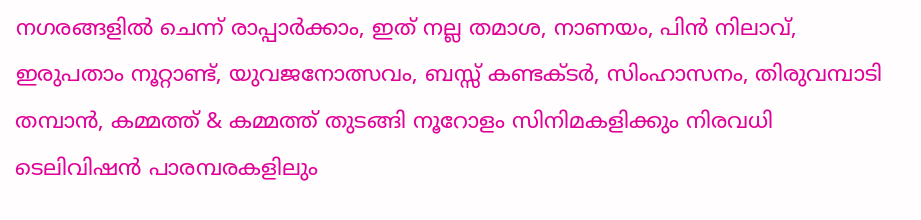നഗരങ്ങളിൽ ചെന്ന് രാപ്പാർക്കാം, ഇത് നല്ല തമാശ, നാണയം, പിൻ നിലാവ്, ഇരുപതാം നൂറ്റാണ്ട്, യുവജനോത്സവം, ബസ്സ്‌ കണ്ടക്ടർ, സിംഹാസനം, തിരുവമ്പാടി തമ്പാൻ, കമ്മത്ത് & കമ്മത്ത് തുടങ്ങി നൂറോളം സിനിമകളിക്കും നിരവധി ടെലിവിഷൻ പാരമ്പരകളിലും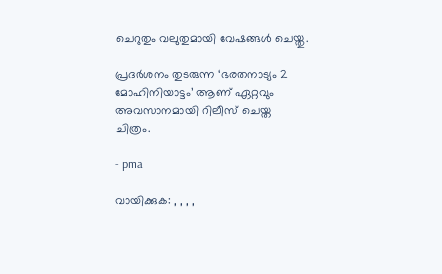ചെറുതും വലുതുമായി വേഷങ്ങൾ ചെയ്തു.

പ്രദര്‍ശനം തുടരുന്ന ‘ഭരതനാട്യം 2 മോഹിനിയാട്ടം’ ആണ് ഏറ്റവും അവസാനമായി റിലീസ് ചെയ്ത ചിത്രം.

- pma

വായിക്കുക: , , , ,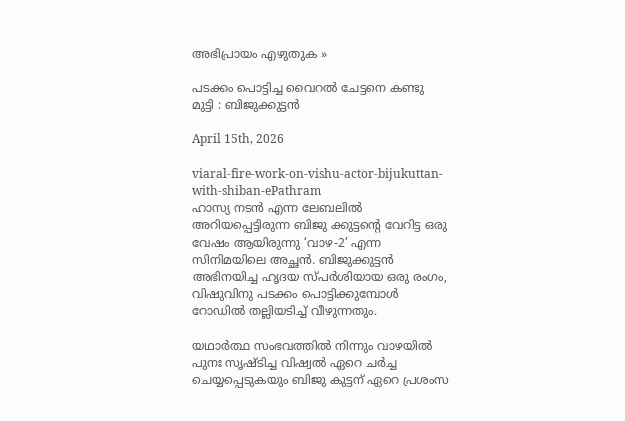അഭിപ്രായം എഴുതുക »

പടക്കം പൊട്ടിച്ച വൈറൽ ചേട്ടനെ കണ്ടു മുട്ടി : ബിജുക്കുട്ടൻ

April 15th, 2026

viaral-fire-work-on-vishu-actor-bijukuttan-with-shiban-ePathram
ഹാസ്യ നടൻ എന്ന ലേബലിൽ അറിയപ്പെട്ടിരുന്ന ബിജു ക്കുട്ടന്റെ വേറിട്ട ഒരു വേഷം ആയിരുന്നു ‘വാഴ-2’ എന്ന സിനിമയിലെ അച്ഛൻ. ബിജുക്കുട്ടൻ അഭിനയിച്ച ഹൃദയ സ്പർശിയായ ഒരു രംഗം, വിഷുവിനു പടക്കം പൊട്ടിക്കുമ്പോൾ റോഡിൽ തല്ലിയടിച്ച് വീഴുന്നതും.

യഥാർത്ഥ സംഭവത്തിൽ നിന്നും വാഴയിൽ പുനഃ സൃഷ്ടിച്ച വിഷ്വൽ ഏറെ ചർച്ച ചെയ്യപ്പെടുകയും ബിജു കുട്ടന് ഏറെ പ്രശംസ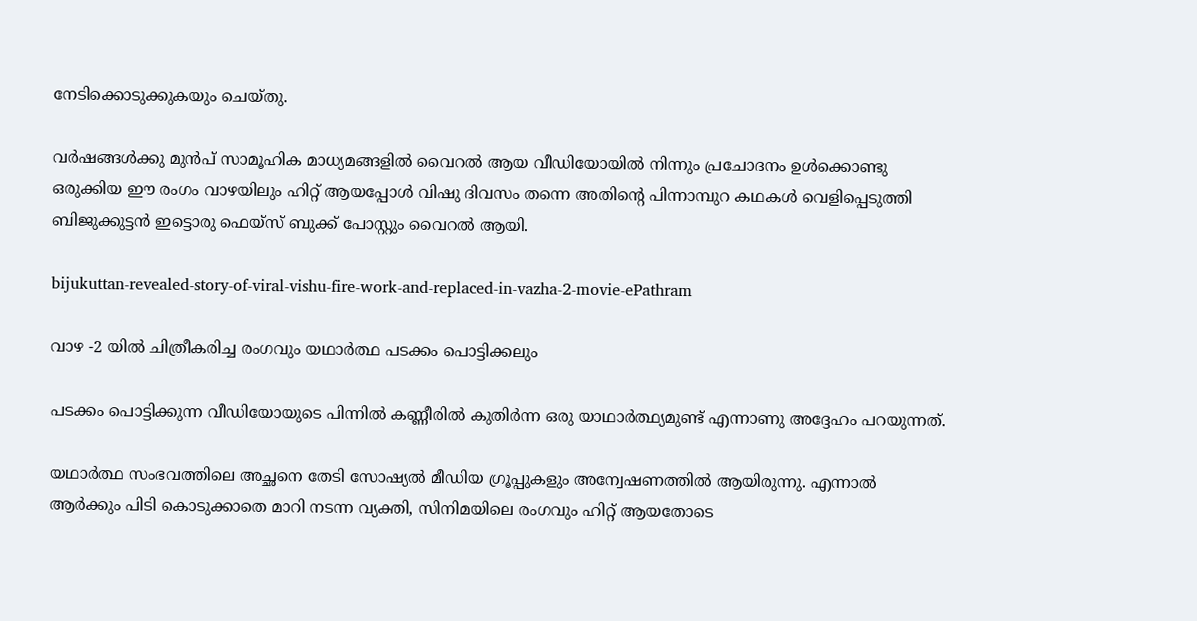നേടിക്കൊടുക്കുകയും ചെയ്തു.

വർഷങ്ങൾക്കു മുൻപ് സാമൂഹിക മാധ്യമങ്ങളിൽ വൈറൽ ആയ വീഡിയോയിൽ നിന്നും പ്രചോദനം ഉൾക്കൊണ്ടു ഒരുക്കിയ ഈ രംഗം വാഴയിലും ഹിറ്റ് ആയപ്പോൾ വിഷു ദിവസം തന്നെ അതിന്റെ പിന്നാമ്പുറ കഥകൾ വെളിപ്പെടുത്തി ബിജുക്കുട്ടൻ ഇട്ടൊരു ഫെയ്‌സ് ബുക്ക് പോസ്റ്റും വൈറൽ ആയി.

bijukuttan-revealed-story-of-viral-vishu-fire-work-and-replaced-in-vazha-2-movie-ePathram

വാഴ -2 യിൽ ചിത്രീകരിച്ച രംഗവും യഥാർത്ഥ പടക്കം പൊട്ടിക്കലും

പടക്കം പൊട്ടിക്കുന്ന വീഡിയോയുടെ പിന്നിൽ കണ്ണീരിൽ കുതിർന്ന ഒരു യാഥാർത്ഥ്യമുണ്ട് എന്നാണു അദ്ദേഹം പറയുന്നത്.

യഥാർത്ഥ സംഭവത്തിലെ അച്ഛനെ തേടി സോഷ്യൽ മീഡിയ ഗ്രൂപ്പുകളും അന്വേഷണത്തിൽ ആയിരുന്നു. എന്നാൽ ആർക്കും പിടി കൊടുക്കാതെ മാറി നടന്ന വ്യക്തി, സിനിമയിലെ രംഗവും ഹിറ്റ് ആയതോടെ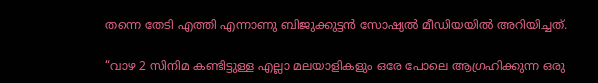തന്നെ തേടി എത്തി എന്നാണു ബിജുക്കുട്ടൻ സോഷ്യൽ മീഡിയയിൽ അറിയിച്ചത്.

“വാഴ 2 സിനിമ കണ്ടിട്ടുള്ള എല്ലാ മലയാളികളും ഒരേ പോലെ ആഗ്രഹിക്കുന്ന ഒരു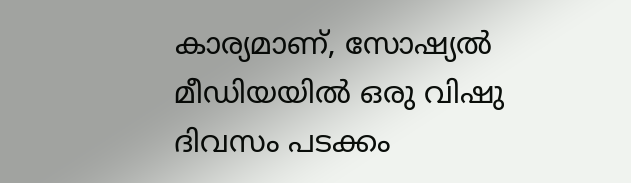കാര്യമാണ്, സോഷ്യൽ മീഡിയയിൽ ഒരു വിഷു ദിവസം പടക്കം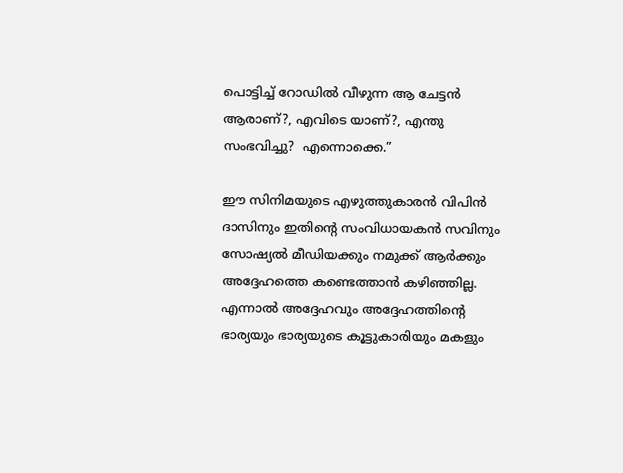പൊട്ടിച്ച് റോഡിൽ വീഴുന്ന ആ ചേട്ടൻ ആരാണ്?, എവിടെ യാണ്?, എന്തു സംഭവിച്ചു?  എന്നൊക്കെ.”

ഈ സിനിമയുടെ എഴുത്തുകാരൻ വിപിൻ ദാസിനും ഇതിന്റെ സംവിധായകൻ സവിനും സോഷ്യൽ മീഡിയക്കും നമുക്ക് ആർക്കും അദ്ദേഹത്തെ കണ്ടെത്താൻ കഴിഞ്ഞില്ല. എന്നാൽ അദ്ദേഹവും അദ്ദേഹത്തിന്റെ ഭാര്യയും ഭാര്യയുടെ കൂട്ടുകാരിയും മകളും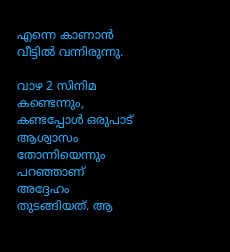എന്നെ കാണാൻ വീട്ടിൽ വന്നിരുന്നു.

വാഴ 2 സിനിമ കണ്ടെന്നും, കണ്ടപ്പോൾ ഒരുപാട് ആശ്വാസം തോന്നിയെന്നും പറഞ്ഞാണ് അദ്ദേഹം തുടങ്ങിയത്. ആ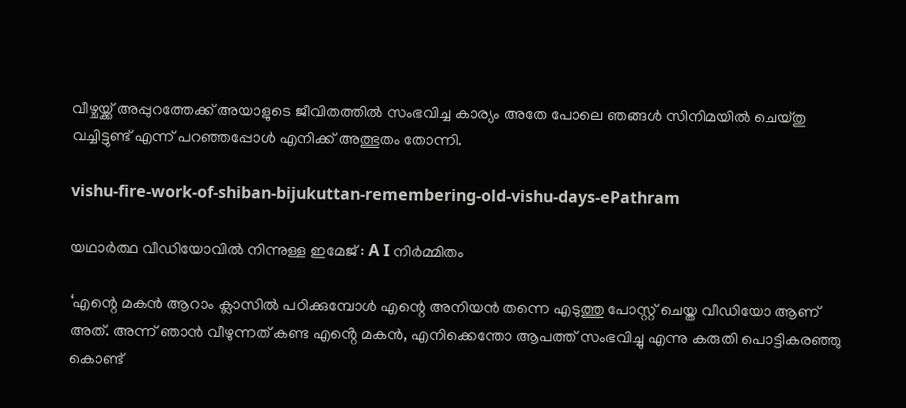വീഴ്ചയ്ക്ക് അപ്പുറത്തേക്ക് അയാളുടെ ജീവിതത്തിൽ സംഭവിച്ച കാര്യം അതേ പോലെ ഞങ്ങൾ സിനിമയിൽ ചെയ്തു വച്ചിട്ടുണ്ട് എന്ന് പറഞ്ഞപ്പോൾ എനിക്ക് അത്ഭുതം തോന്നി.

vishu-fire-work-of-shiban-bijukuttan-remembering-old-vishu-days-ePathram

യഥാർത്ഥ വീഡിയോവിൽ നിന്നുള്ള ഇമേജ് : A I നിർമ്മിതം

‘എന്റെ മകൻ ആറാം ക്ലാസിൽ പഠിക്കുമ്പോൾ എന്റെ അനിയൻ തന്നെ എടുത്തു പോസ്റ്റ് ചെയ്ത വീഡിയോ ആണ് അത്. അന്ന് ഞാൻ വീഴുന്നത് കണ്ട എൻ്റെ മകൻ, എനിക്കെന്തോ ആപത്ത് സംഭവിച്ചു എന്നു കരുതി പൊട്ടികരഞ്ഞു കൊണ്ട്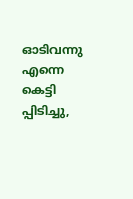ഓടിവന്നു എന്നെ കെട്ടി പ്പിടിച്ചു,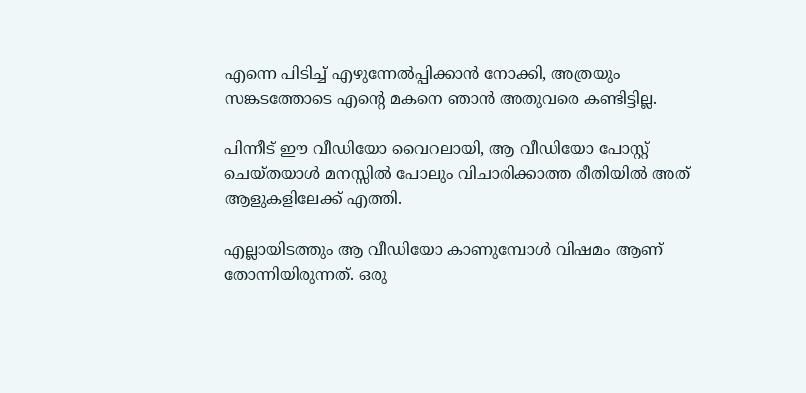എന്നെ പിടിച്ച് എഴുന്നേൽപ്പിക്കാൻ നോക്കി, അത്രയും സങ്കടത്തോടെ എന്റെ മകനെ ഞാൻ അതുവരെ കണ്ടിട്ടില്ല.

പിന്നീട് ഈ വീഡിയോ വൈറലായി, ആ വീഡിയോ പോസ്റ്റ് ചെയ്തയാൾ മനസ്സിൽ പോലും വിചാരിക്കാത്ത രീതിയിൽ അത് ആളുകളിലേക്ക് എത്തി.

എല്ലായിടത്തും ആ വീഡിയോ കാണുമ്പോൾ വിഷമം ആണ് തോന്നിയിരുന്നത്. ഒരു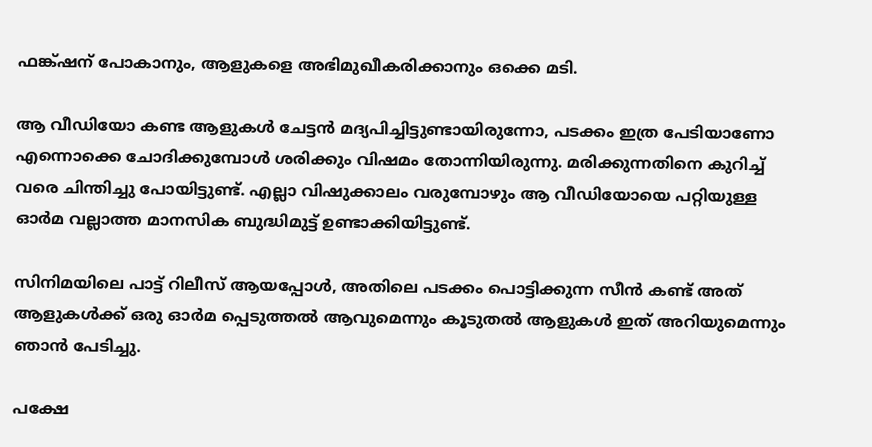ഫങ്ക്ഷന് പോകാനും, ആളുകളെ അഭിമുഖീകരിക്കാനും ഒക്കെ മടി.

ആ വീഡിയോ കണ്ട ആളുകൾ ചേട്ടൻ മദ്യപിച്ചിട്ടുണ്ടായിരുന്നോ, പടക്കം ഇത്ര പേടിയാണോ എന്നൊക്കെ ചോദിക്കുമ്പോൾ ശരിക്കും വിഷമം തോന്നിയിരുന്നു. മരിക്കുന്നതിനെ കുറിച്ച് വരെ ചിന്തിച്ചു പോയിട്ടുണ്ട്. എല്ലാ വിഷുക്കാലം വരുമ്പോഴും ആ വീഡിയോയെ പറ്റിയുള്ള ഓർമ വല്ലാത്ത മാനസിക ബുദ്ധിമുട്ട് ഉണ്ടാക്കിയിട്ടുണ്ട്.

സിനിമയിലെ പാട്ട് റിലീസ് ആയപ്പോൾ, അതിലെ പടക്കം പൊട്ടിക്കുന്ന സീൻ കണ്ട് അത് ആളുകൾക്ക് ഒരു ഓർമ പ്പെടുത്തൽ ആവുമെന്നും കൂടുതൽ ആളുകൾ ഇത് അറിയുമെന്നും ഞാൻ പേടിച്ചു.

പക്ഷേ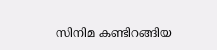സിനിമ കണ്ടിറങ്ങിയ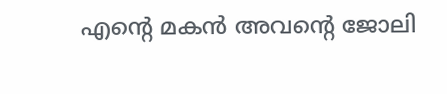എൻ്റെ മകൻ അവന്റെ ജോലി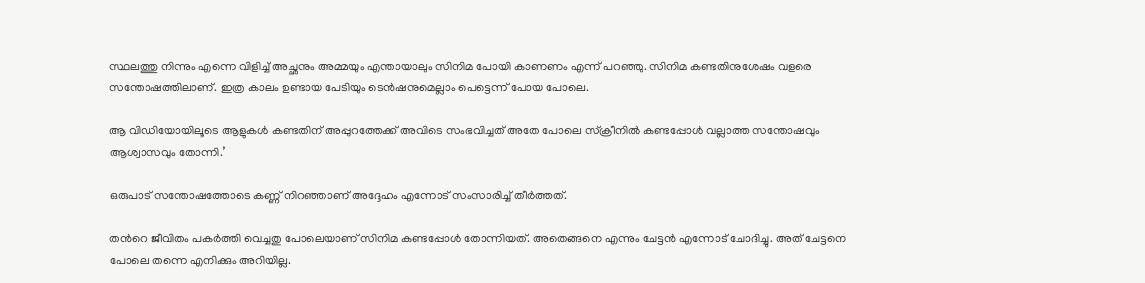സ്ഥലത്തു നിന്നും എന്നെ വിളിച്ച് അച്ഛനും അമ്മയും എന്തായാലും സിനിമ പോയി കാണണം എന്ന് പറഞ്ഞു. സിനിമ കണ്ടതിനുശേഷം വളരെ സന്തോഷത്തിലാണ്. ഇത്ര കാലം ഉണ്ടായ പേടിയും ടെൻഷനുമെല്ലാം പെട്ടെന്ന് പോയ പോലെ.

ആ വിഡിയോയിലൂടെ ആളുകൾ കണ്ടതിന് അപ്പുറത്തേക്ക് അവിടെ സംഭവിച്ചത് അതേ പോലെ സ്ക്രീനിൽ കണ്ടപ്പോൾ വല്ലാത്ത സന്തോഷവും ആശ്വാസവും തോന്നി.’

ഒരുപാട് സന്തോഷത്തോടെ കണ്ണ് നിറഞ്ഞാണ് അദ്ദേഹം എന്നോട് സംസാരിച്ച് തീർത്തത്.

തൻറെ ജീവിതം പകർത്തി വെച്ചതു പോലെയാണ് സിനിമ കണ്ടപ്പോൾ തോന്നിയത്. അതെങ്ങനെ എന്നും ചേട്ടൻ എന്നോട് ചോദിച്ചു. അത് ചേട്ടനെ പോലെ തന്നെ എനിക്കും അറിയില്ല.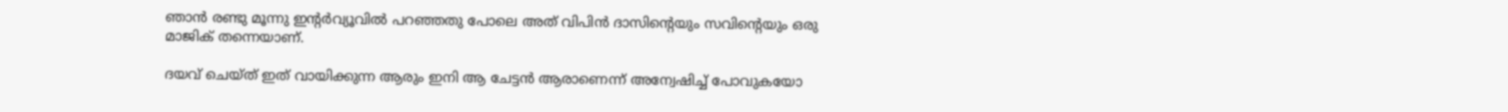ഞാൻ രണ്ടു മൂന്നു ഇന്റർവ്യൂവിൽ പറഞ്ഞതു പോലെ അത് വിപിൻ ദാസിന്റെയും സവിന്റെയും ഒരു മാജിക് തന്നെയാണ്.

ദയവ് ചെയ്ത് ഇത് വായിക്കുന്ന ആരും ഇനി ആ ചേട്ടൻ ആരാണെന്ന് അന്വേഷിച്ച് പോവുകയോ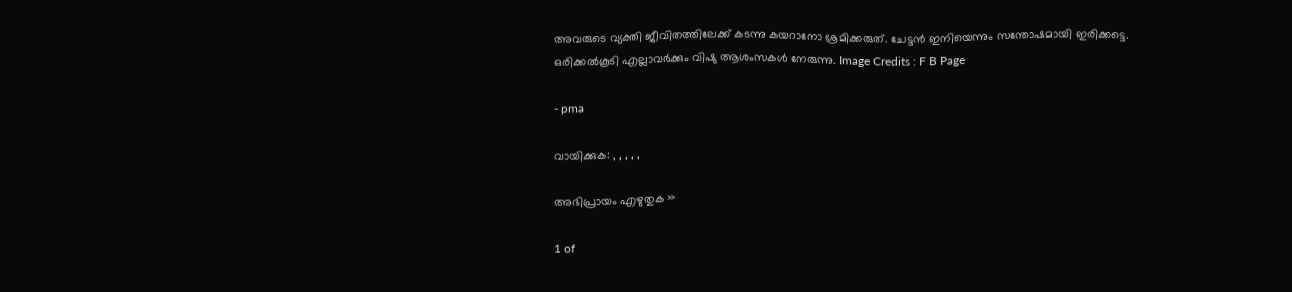അവരുടെ വ്യക്തി ജീവിതത്തിലേക്ക് കടന്നു കയറാനോ ശ്രമിക്കരുത്. ചേട്ടൻ ഇനിയെന്നും സന്തോഷമായി ഇരിക്കട്ടെ. ഒരിക്കൽകൂടി എല്ലാവർക്കും വിഷു ആശംസകൾ നേരുന്നു. Image Credits : F B Page

- pma

വായിക്കുക: , , , , ,

അഭിപ്രായം എഴുതുക »

1 of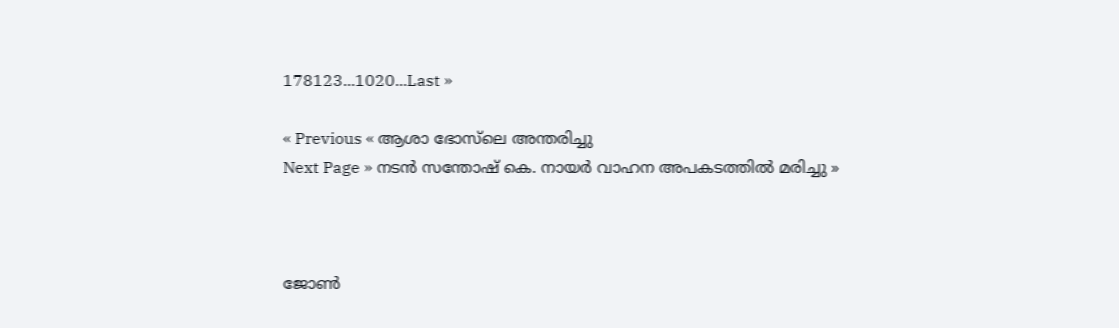178123...1020...Last »

« Previous « ആശാ ഭോസ്‌ലെ അന്തരിച്ചു
Next Page » നടന്‍ സന്തോഷ് കെ. നായര്‍ വാഹന അപകടത്തില്‍ മരിച്ചു »



ജോണ്‍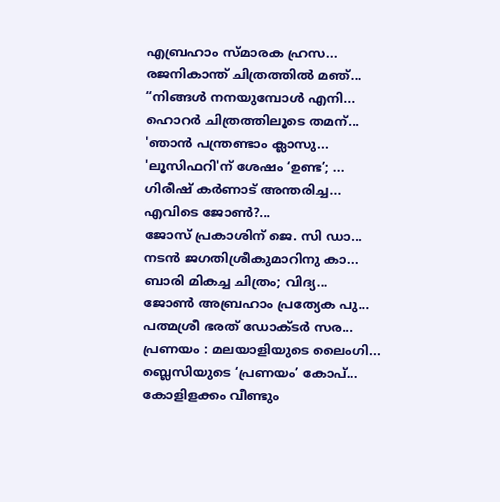എബ്രഹാം സ്മാരക ഹ്രസ...
രജനികാന്ത് ചിത്രത്തിൽ മഞ്...
“നിങ്ങള്‍ നനയുമ്പോള്‍ എനി...
ഹൊറര്‍ ചിത്രത്തിലൂടെ തമന്...
'ഞാന്‍ പന്ത്രണ്ടാം ക്ലാസു...
'ലൂസിഫറി'ന് ശേഷം ‘ഉണ്ട’; ...
ഗിരീഷ് കര്‍ണാട് അന്തരിച്ച...
എവിടെ ജോണ്‍?...
ജോസ് പ്രകാശിന് ജെ. സി ഡാ...
നടന്‍ ജഗതിശ്രീകുമാറിനു കാ...
ബാരി മികച്ച ചിത്രം; വിദ്യ...
ജോണ്‍ അബ്രഹാം പ്രത്യേക പു...
പത്മശ്രീ ഭരത് ഡോക്ടര്‍ സര...
പ്രണയം : മലയാളിയുടെ ലൈംഗി...
ബ്ലെസിയുടെ ‘പ്രണയം’ കോപ്...
കോളിളക്കം വീണ്ടും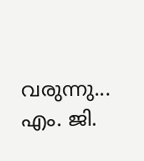വരുന്നു...
എം. ജി.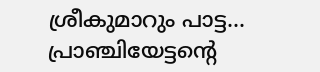ശ്രീകുമാറും പാട്ട...
പ്രാഞ്ചിയേട്ടന്‍റെ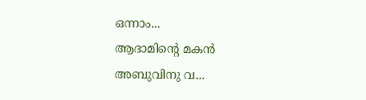ഒന്നാം...
ആദാമിന്റെ മകന്‍ അബുവിനു വ...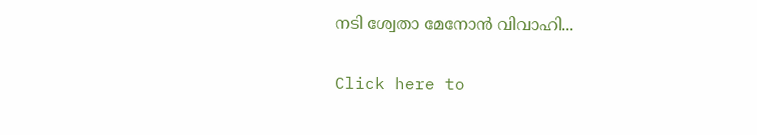നടി ശ്വേതാ മേനോന്‍ വിവാഹി...

Click here to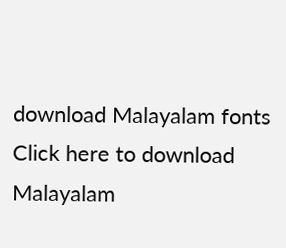download Malayalam fonts
Click here to download Malayalam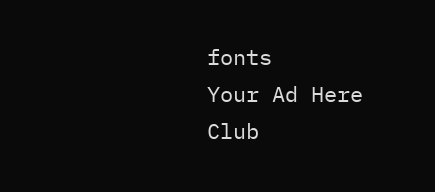fonts
Your Ad Here
Club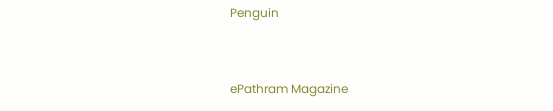Penguin


ePathram Magazine